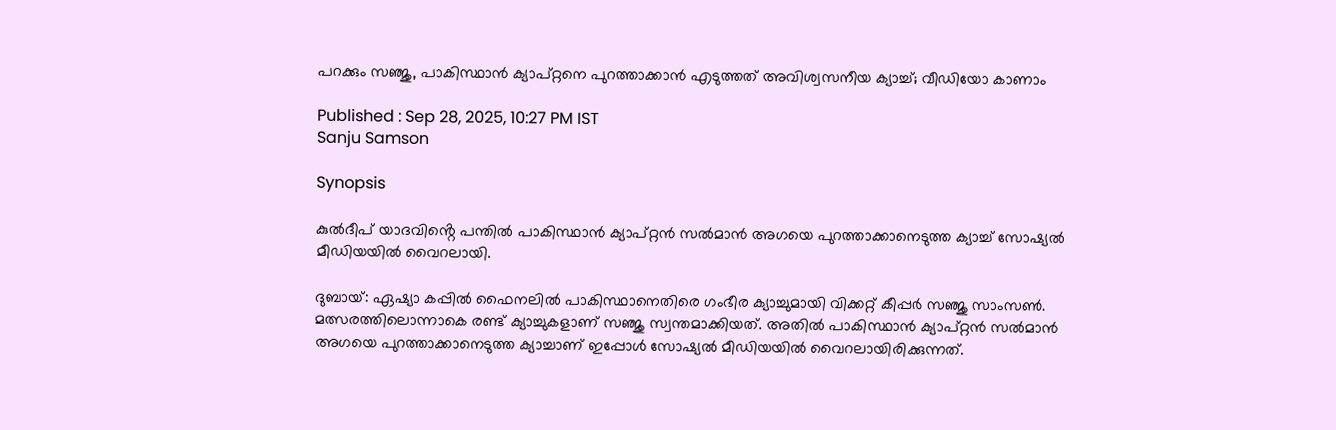പറക്കും സഞ്ജു, പാകിസ്ഥാന്‍ ക്യാപ്റ്റനെ പുറത്താക്കാന്‍ എടുത്തത് അവിശ്വസനീയ ക്യാച്ച്; വീഡിയോ കാണാം

Published : Sep 28, 2025, 10:27 PM IST
Sanju Samson

Synopsis

കുൽദീപ് യാദവിൻ്റെ പന്തിൽ പാകിസ്ഥാൻ ക്യാപ്റ്റൻ സൽമാൻ അഗയെ പുറത്താക്കാനെടുത്ത ക്യാച്ച് സോഷ്യൽ മീഡിയയിൽ വൈറലായി.

ദുബായ്: ഏഷ്യാ കപ്പില്‍ ഫൈനലില്‍ പാകിസ്ഥാനെതിരെ ഗംഭീര ക്യാച്ചുമായി വിക്കറ്റ് കീപ്പര്‍ സഞ്ജു സാംസണ്‍. മത്സരത്തിലൊന്നാകെ രണ്ട് ക്യാച്ചുകളാണ് സഞ്ജു സ്വന്തമാക്കിയത്. അതില്‍ പാകിസ്ഥാന്‍ ക്യാപ്റ്റന്‍ സല്‍മാന്‍ അഗയെ പുറത്താക്കാനെടുത്ത ക്യാച്ചാണ് ഇപ്പോള്‍ സോഷ്യല്‍ മീഡിയയില്‍ വൈറലായിരിക്കുന്നത്.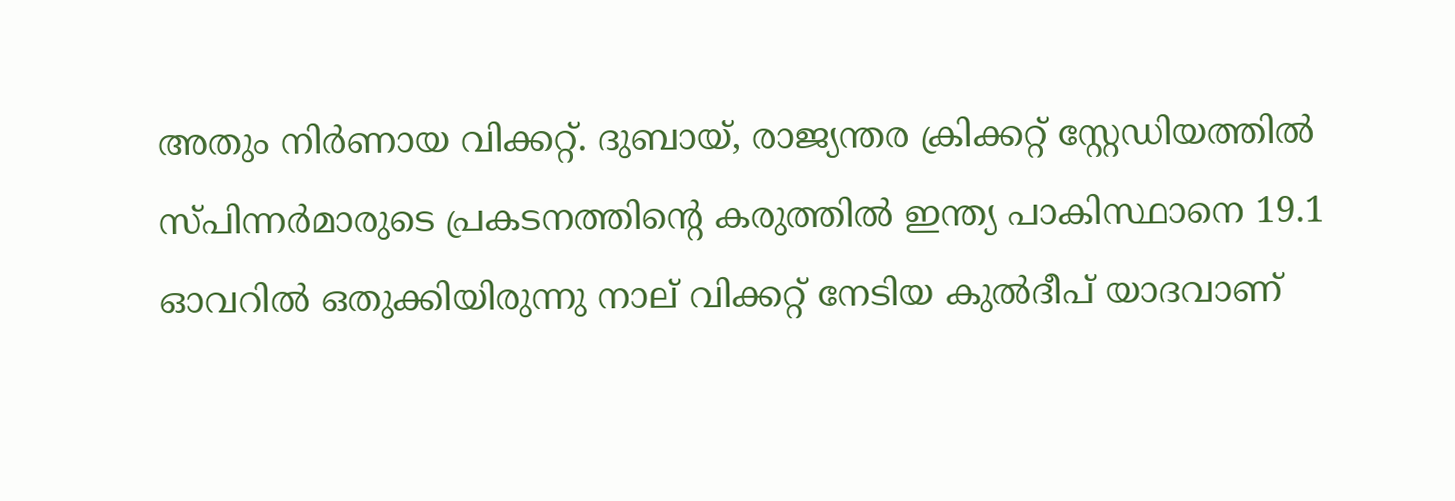അതും നിര്‍ണായ വിക്കറ്റ്. ദുബായ്, രാജ്യന്തര ക്രിക്കറ്റ് സ്റ്റേഡിയത്തില്‍ സ്പിന്നര്‍മാരുടെ പ്രകടനത്തിന്റെ കരുത്തില്‍ ഇന്ത്യ പാകിസ്ഥാനെ 19.1 ഓവറില്‍ ഒതുക്കിയിരുന്നു നാല് വിക്കറ്റ് നേടിയ കുല്‍ദീപ് യാദവാണ്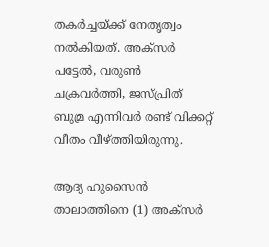തകര്‍ച്ചയ്ക്ക് നേതൃത്വം നല്‍കിയത്. അക്‌സര്‍ പട്ടേല്‍, വരുണ്‍ ചക്രവര്‍ത്തി, ജസ്പ്രിത് ബുമ്ര എന്നിവര്‍ രണ്ട് വിക്കറ്റ് വീതം വീഴ്ത്തിയിരുന്നു.

ആദ്യ ഹുസൈന്‍ താലാത്തിനെ (1) അക്‌സര്‍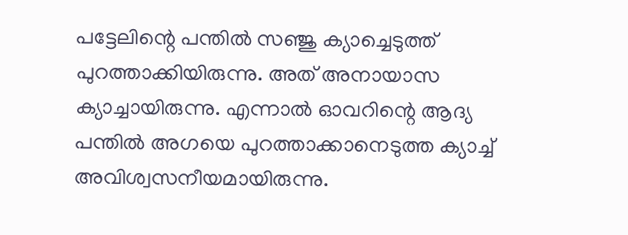പട്ടേലിന്റെ പന്തില്‍ സഞ്ജു ക്യാച്ചെടുത്ത് പുറത്താക്കിയിരുന്നു. അത് അനായാസ ക്യാച്ചായിരുന്നു. എന്നാല്‍ ഓവറിന്റെ ആദ്യ പന്തില്‍ അഗയെ പുറത്താക്കാനെടുത്ത ക്യാച്ച് അവിശ്വസനീയമായിരുന്നു.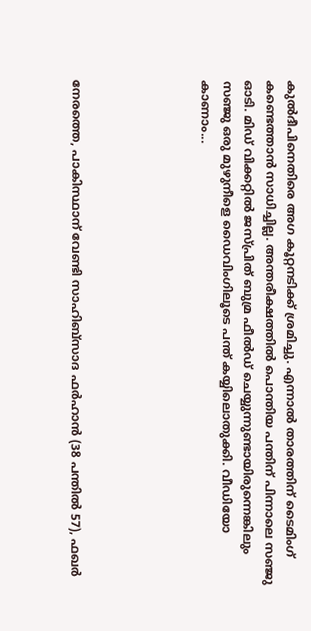കുല്‍ദീപിനെതിരെ അഗ കൂറ്റനടിക്ക് ശ്രമിച്ചു. എന്നാല്‍ താരത്തിന് ടൈമിംഗ് കണ്ടെത്താന്‍ സാധിച്ചില്ല. അന്തരീക്ഷത്തില്‍ പൊന്തിയ പന്തിന് പിന്നാലെ സഞ്ജു ഓടി. മിഡ് വിക്കറ്റില്‍ ജസ്പ്രിത് ബുമ്ര ഫീല്‍ഡ് ചെയ്യുന്നുണ്ടായിരുന്നെങ്കിലും സഞ്ജു ഒരു മുഴുനീളെ ഡൈവിംഗിലൂടെ പന്ത് കയ്യിലൊതുക്കി. വീഡിയോ കാണാം...





നേരത്തെ, പാകിസ്ഥാന് വേണ്ടി സാഹിബ്സാദ ഫര്‍ഹാന്‍ (38 പന്തില്‍ 57), ഫഖര്‍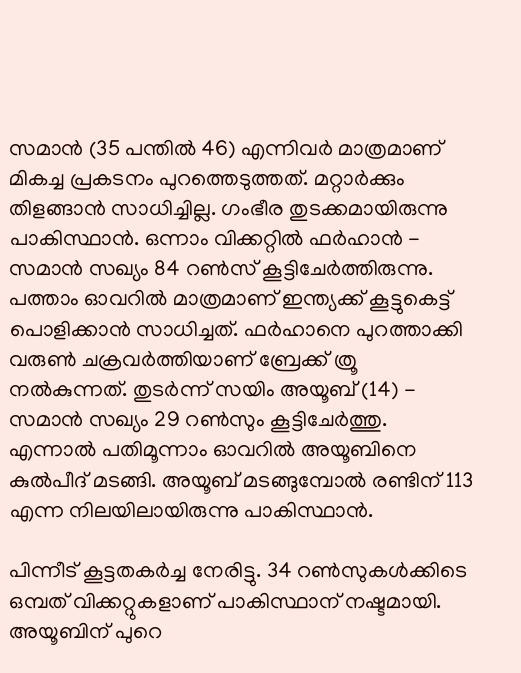സമാന്‍ (35 പന്തില്‍ 46) എന്നിവര്‍ മാത്രമാണ് മികച്ച പ്രകടനം പുറത്തെടുത്തത്. മറ്റാര്‍ക്കും തിളങ്ങാന്‍ സാധിച്ചില്ല. ഗംഭീര തുടക്കമായിരുന്നു പാകിസ്ഥാന്‍. ഒന്നാം വിക്കറ്റില്‍ ഫര്‍ഹാന്‍ - സമാന്‍ സഖ്യം 84 റണ്‍സ് കൂട്ടിചേര്‍ത്തിരുന്നു. പത്താം ഓവറില്‍ മാത്രമാണ് ഇന്ത്യക്ക് കൂട്ടുകെട്ട് പൊളിക്കാന്‍ സാധിച്ചത്. ഫര്‍ഹാനെ പുറത്താക്കി വരുണ്‍ ചക്രവര്‍ത്തിയാണ് ബ്രേക്ക് ത്രൂ നല്‍കുന്നത്. തുടര്‍ന്ന് സയിം അയൂബ് (14) - സമാന്‍ സഖ്യം 29 റണ്‍സും കൂട്ടിചേര്‍ത്തു. എന്നാല്‍ പതിമൂന്നാം ഓവറില്‍ അയൂബിനെ കുല്‍പീദ് മടങ്ങി. അയൂബ് മടങ്ങുമ്പോല്‍ രണ്ടിന് 113 എന്ന നിലയിലായിരുന്നു പാകിസ്ഥാന്‍.

പിന്നീട് കൂട്ടതകര്‍ച്ച നേരിട്ടു. 34 റണ്‍സുകള്‍ക്കിടെ ഒമ്പത് വിക്കറ്റുകളാണ് പാകിസ്ഥാന് നഷ്ടമായി. അയൂബിന് പുറെ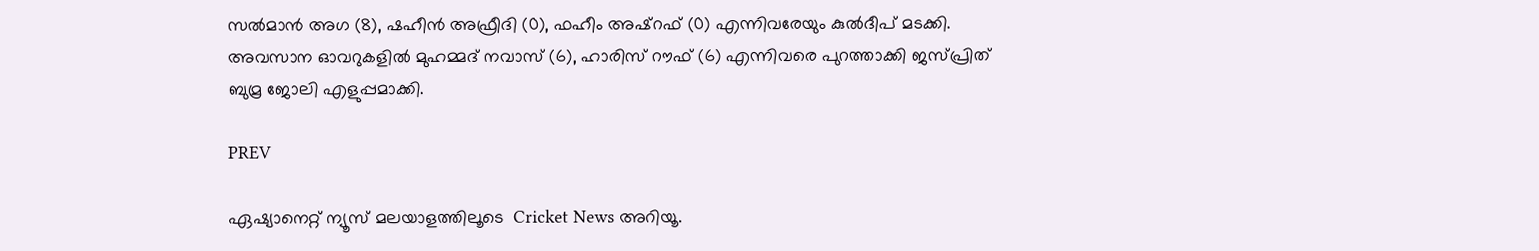സല്‍മാന്‍ അഗ (8), ഷഹീന്‍ അഫ്രീദി (0), ഫഹീം അഷ്‌റഫ് (0) എന്നിവരേയും കുല്‍ദീപ് മടക്കി. അവസാന ഓവറുകളില്‍ മുഹമ്മദ് നവാസ് (6), ഹാരിസ് റൗഫ് (6) എന്നിവരെ പുറത്താക്കി ജസ്പ്രിത് ബുമ്ര ജോലി എളുപ്പമാക്കി.

PREV

ഏഷ്യാനെറ്റ് ന്യൂസ് മലയാളത്തിലൂടെ  Cricket News അറിയൂ.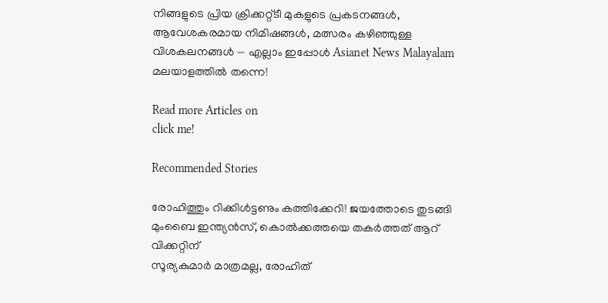നിങ്ങളുടെ പ്രിയ ക്രിക്കറ്റ്ടീ മുകളുടെ പ്രകടനങ്ങൾ, ആവേശകരമായ നിമിഷങ്ങൾ, മത്സരം കഴിഞ്ഞുള്ള വിശകലനങ്ങൾ — എല്ലാം ഇപ്പോൾ Asianet News Malayalam മലയാളത്തിൽ തന്നെ!

Read more Articles on
click me!

Recommended Stories

രോഹിത്തും റിക്കിള്‍ട്ടണും കത്തിക്കേറി! ജയത്തോടെ തുടങ്ങി മുംബൈ ഇന്ത്യന്‍സ്, കൊല്‍ക്കത്തയെ തകര്‍ത്തത് ആറ് വിക്കറ്റിന്
സൂര്യകുമാര്‍ മാത്രമല്ല, രോഹിത്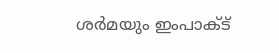ശര്‍മയും ഇംപാക്ട്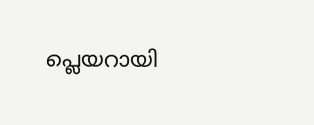പ്ലെയറായി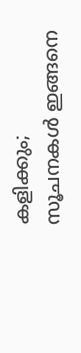കളിക്കും; സൂചനകള്‍ ഇങ്ങനെ